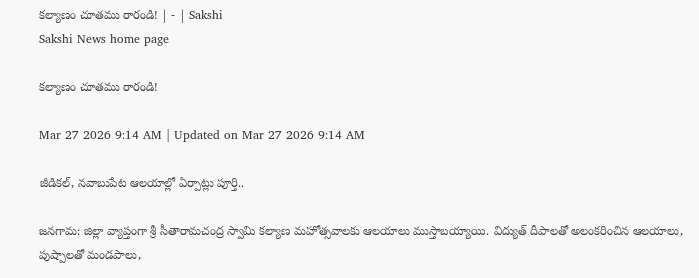కల్యాణం చూతము రారండి! | - | Sakshi
Sakshi News home page

కల్యాణం చూతము రారండి!

Mar 27 2026 9:14 AM | Updated on Mar 27 2026 9:14 AM

జీడికల్‌, నవాబుపేట ఆలయాల్లో ఏర్పాట్లు పూర్తి..

జనగామ: జిల్లా వ్యాప్తంగా శ్రీ సీతారామచంద్ర స్వామి కల్యాణ మహోత్సవాలకు ఆలయాలు ముస్తాబయ్యాయి. విద్యుత్‌ దీపాలతో అలంకరించిన ఆలయాలు, పుష్పాలతో మండపాలు,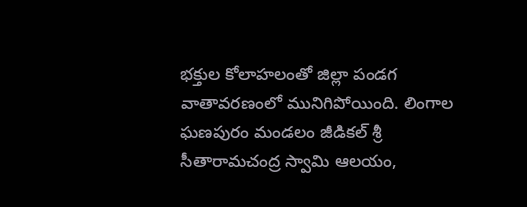భక్తుల కోలాహలంతో జిల్లా పండగ వాతావరణంలో మునిగిపోయింది. లింగాల ఘణపురం మండలం జీడికల్‌ శ్రీ సీతారామచంద్ర స్వామి ఆలయం,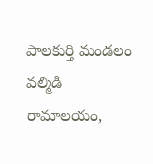పాలకుర్తి మండలం వల్మిడి రామాలయం,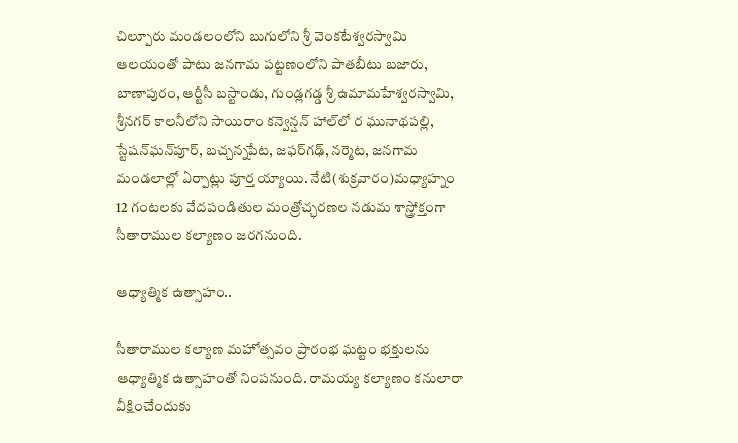చిల్పూరు మండలంలోని బుగులోని శ్రీ వెంకటేశ్వరస్వామి ఆలయంతో పాటు జనగామ పట్టణంలోని పాతబీటు బజారు, బాణాపురం, ఆర్టీసీ బస్టాండు, గుండ్లగడ్డ శ్రీ ఉమామహేశ్వరస్వామి, శ్రీనగర్‌ కాలనీలోని సాయిరాం కన్వెన్షన్‌ హాల్‌లో ర ఘునాథపల్లి, స్టేషన్‌ఘన్‌పూర్‌, బచ్చన్నపేట, జఫర్‌గఢ్‌, నర్మెట, జనగామ మండలాల్లో ఏర్పాట్లు పూర్త య్యాయి. నేటి(శుక్రవారం)మధ్యాహ్నం 12 గంటలకు వేదపండితుల మంత్రోచ్ఛరణల నడుమ శాస్త్రోక్తంగా సీతారాముల కల్యాణం జరగనుంది.

ఆధ్యాత్మిక ఉత్సాహం..

సీతారాముల కల్యాణ మహోత్సవం ప్రారంభ ఘట్టం భక్తులను ఆధ్యాత్మిక ఉత్సాహంతో నింపనుంది. రామయ్య కల్యాణం కనులారా వీక్షించేందుకు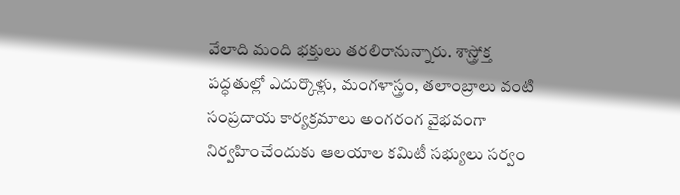వేలాది మంది భక్తులు తరలిరానున్నారు. శాస్త్రోక్త పద్ధతుల్లో ఎదుర్కొళ్లు, మంగళాస్త్రం, తలాంబ్రాలు వంటి సంప్రదాయ కార్యక్రమాలు అంగరంగ వైభవంగా నిర్వహించేందుకు ఆలయాల కమిటీ సభ్యులు సర్వం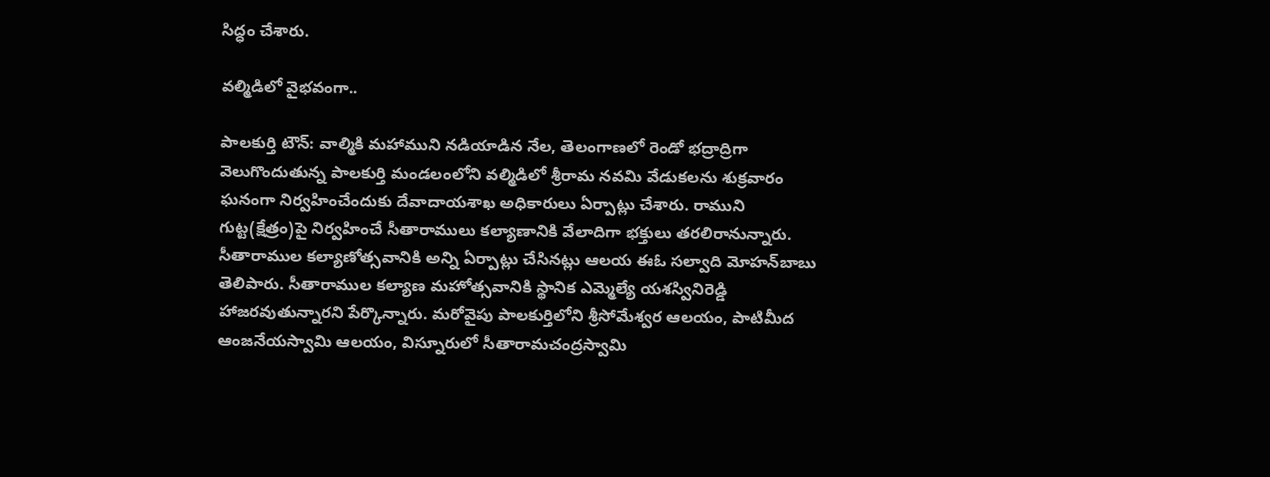సిద్ధం చేశారు.

వల్మిడిలో వైభవంగా..

పాలకుర్తి టౌన్‌: వాల్మికి మహాముని నడియాడిన నేల, తెలంగాణలో రెండో భద్రాద్రిగా వెలుగొందుతున్న పాలకుర్తి మండలంలోని వల్మిడిలో శ్రీరామ నవమి వేడుకలను శుక్రవారం ఘనంగా నిర్వహించేందుకు దేవాదాయశాఖ అధికారులు ఏర్పాట్లు చేశారు. రాముని గుట్ట(క్షేత్రం)పై నిర్వహించే సీతారాములు కల్యాణానికి వేలాదిగా భక్తులు తరలిరానున్నారు. సీతారాముల కల్యాణోత్సవానికి అన్ని ఏర్పాట్లు చేసినట్లు ఆలయ ఈఓ సల్వాది మోహన్‌బాబు తెలిపారు. సీతారాముల కల్యాణ మహోత్సవానికి స్థానిక ఎమ్మెల్యే యశస్వినిరెడ్డి హాజరవుతున్నారని పేర్కొన్నారు. మరోవైపు పాలకుర్తిలోని శ్రీసోమేశ్వర ఆలయం, పాటిమీద ఆంజనేయస్వామి ఆలయం, విస్నూరులో సీతారామచంద్రస్వామి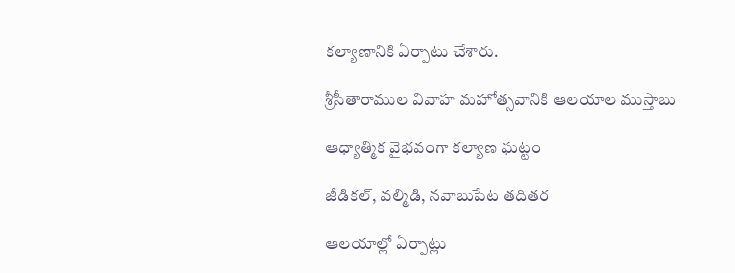కల్యాణానికి ఏర్పాటు చేశారు.

శ్రీసీతారాముల వివాహ మహోత్సవానికి ఆలయాల ముస్తాబు

ఆధ్యాత్మిక వైభవంగా కల్యాణ ఘట్టం

జీడికల్‌, వల్మిడి, నవాబుపేట తదితర

ఆలయాల్లో ఏర్పాట్లు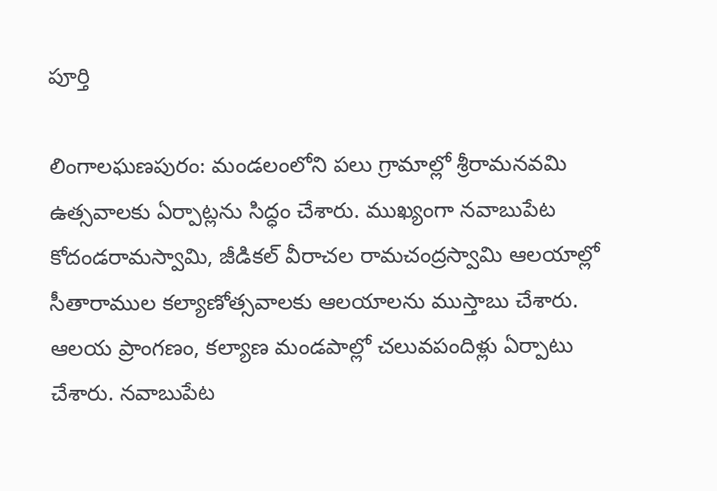పూర్తి

లింగాలఘణపురం: మండలంలోని పలు గ్రామాల్లో శ్రీరామనవమి ఉత్సవాలకు ఏర్పాట్లను సిద్ధం చేశారు. ముఖ్యంగా నవాబుపేట కోదండరామస్వామి, జీడికల్‌ వీరాచల రామచంద్రస్వామి ఆలయాల్లో సీతారాముల కల్యాణోత్సవాలకు ఆలయాలను ముస్తాబు చేశారు. ఆలయ ప్రాంగణం, కల్యాణ మండపాల్లో చలువపందిళ్లు ఏర్పాటు చేశారు. నవాబుపేట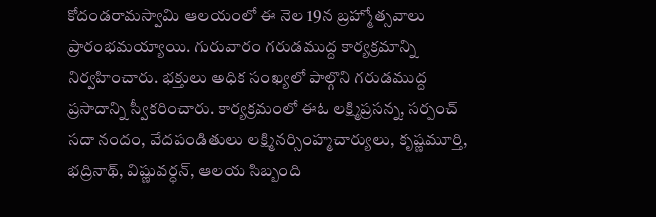కోదండరామస్వామి ఆలయంలో ఈ నెల 19న బ్రహ్మోత్సవాలు ప్రారంభమయ్యాయి. గురువారం గరుడముద్ద కార్యక్రమాన్ని నిర్వహించారు. భక్తులు అధిక సంఖ్యలో పాల్గొని గరుడముద్ద ప్రసాదాన్ని స్వీకరించారు. కార్యక్రమంలో ఈఓ లక్ష్మిప్రసన్న, సర్పంచ్‌ సదా నందం, వేదపండితులు లక్ష్మినర్సింహ్మచార్యులు, కృష్ణమూర్తి, భద్రినాథ్‌, విష్ణువర్ధన్‌, ఆలయ సిబ్బంది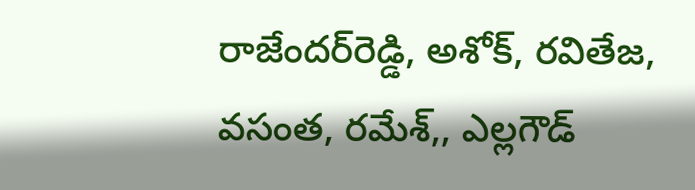రాజేందర్‌రెడ్డి, అశోక్‌, రవితేజ, వసంత, రమేశ్‌,, ఎల్లగౌడ్‌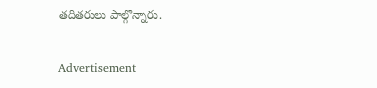తదితరులు పాల్గొన్నారు.

Advertisement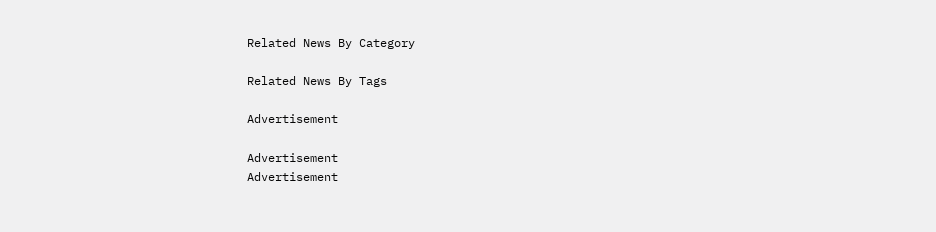Related News By Category

Related News By Tags

Advertisement

Advertisement
Advertisement